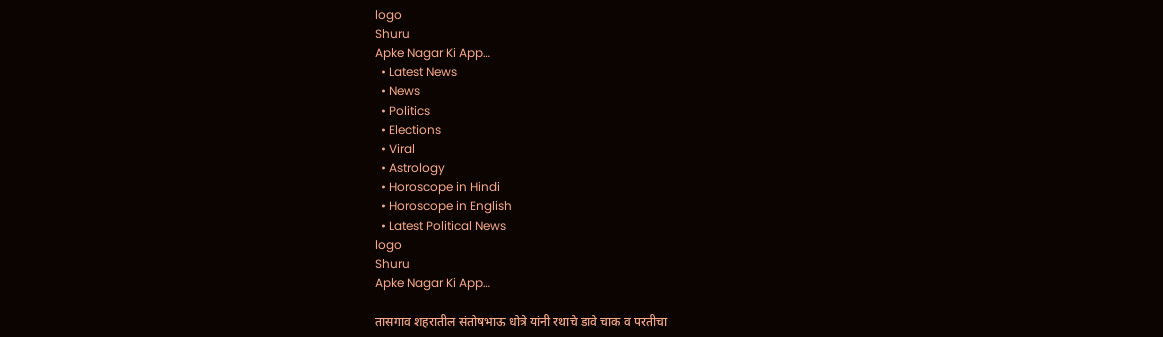logo
Shuru
Apke Nagar Ki App…
  • Latest News
  • News
  • Politics
  • Elections
  • Viral
  • Astrology
  • Horoscope in Hindi
  • Horoscope in English
  • Latest Political News
logo
Shuru
Apke Nagar Ki App…

तासगाव शहरातील संतोषभाऊ धोत्रे यांनी रथाचे डावे चाक व परतीचा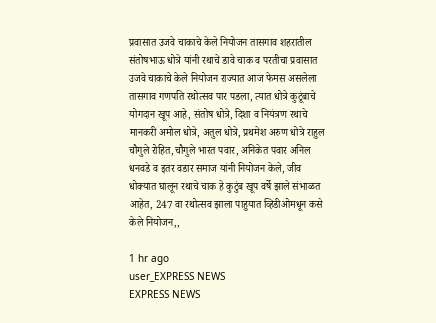प्रवासात उजवे चाकाचे केले नियोजन तासगाव शहरातील संतोषभाऊ धोत्रे यांनी रथाचे डावे चाक व परतीचा प्रवासात उजवे चाकाचे केले नियोजन राज्यात आज फेमस असलेला तासगाव गणपति रथोत्सव पार पडला, त्यात धोत्रे कुटूंबाचे योगदान खूप आहे, संतोष धोत्रे, दिशा व नियंत्रण रथाचे मानकरी अमोल धोत्रे, अतुल धोत्रे, प्रथमेश अरुण धोत्रे राहुल चौगुले रोहित,चौगुले भारत पवार, अनिकेत पवार अनिल धनवडे व इतर वडार समाज यांनी नियोजन केले, जीव धोक्यात घालून रथाचे चाक हे कुटुंब खूप वर्षे झाले संभाळत आहेत, 247 वा रथोत्सव झाला पाहुयात व्हिडीओमधून कसे केले नियोजन,,

1 hr ago
user_EXPRESS NEWS
EXPRESS NEWS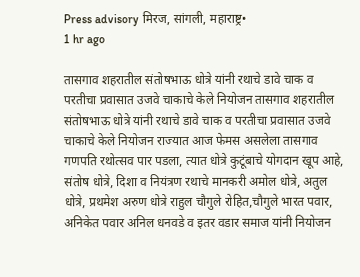Press advisory मिरज, सांगली, महाराष्ट्र•
1 hr ago

तासगाव शहरातील संतोषभाऊ धोत्रे यांनी रथाचे डावे चाक व परतीचा प्रवासात उजवे चाकाचे केले नियोजन तासगाव शहरातील संतोषभाऊ धोत्रे यांनी रथाचे डावे चाक व परतीचा प्रवासात उजवे चाकाचे केले नियोजन राज्यात आज फेमस असलेला तासगाव गणपति रथोत्सव पार पडला, त्यात धोत्रे कुटूंबाचे योगदान खूप आहे, संतोष धोत्रे, दिशा व नियंत्रण रथाचे मानकरी अमोल धोत्रे, अतुल धोत्रे, प्रथमेश अरुण धोत्रे राहुल चौगुले रोहित,चौगुले भारत पवार, अनिकेत पवार अनिल धनवडे व इतर वडार समाज यांनी नियोजन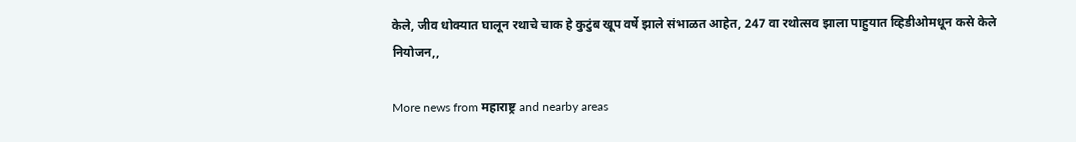केले, जीव धोक्यात घालून रथाचे चाक हे कुटुंब खूप वर्षे झाले संभाळत आहेत, 247 वा रथोत्सव झाला पाहुयात व्हिडीओमधून कसे केले नियोजन,,

More news from महाराष्ट्र and nearby areas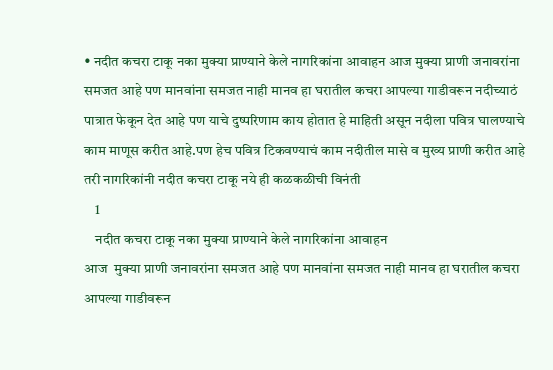• नदीत कचरा टाकू नका मुक्या प्राण्याने केले नागरिकांना आवाहन आज मुक्या प्राणी जनावरांना समजत आहे पण मानवांना समजत नाही मानव हा घरातील कचरा आपल्या गाडीवरून नदीच्याठं पात्रात फेकून देत आहे पण याचे दुष्परिणाम काय होतात हे माहिती असून नदीला पवित्र घालण्याचे काम माणूस करीत आहे.पण हेच पवित्र टिकवण्याचं काम नदीतील मासे व मुख्य प्राणी करीत आहे तरी नागरिकांनी नदीत कचरा टाकू नये ही कळकळीची विनंती
    1
    नदीत कचरा टाकू नका मुक्या प्राण्याने केले नागरिकांना आवाहन
आज  मुक्या प्राणी जनावरांना समजत आहे पण मानवांना समजत नाही मानव हा घरातील कचरा आपल्या गाडीवरून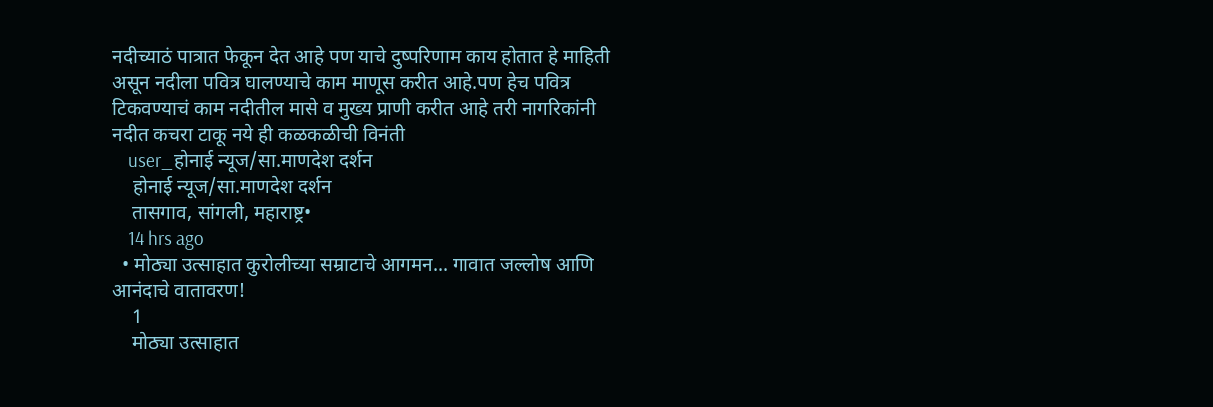नदीच्याठं पात्रात फेकून देत आहे पण याचे दुष्परिणाम काय होतात हे माहिती असून नदीला पवित्र घालण्याचे काम माणूस करीत आहे.पण हेच पवित्र टिकवण्याचं काम नदीतील मासे व मुख्य प्राणी करीत आहे तरी नागरिकांनी नदीत कचरा टाकू नये ही कळकळीची विनंती
    user_होनाई न्यूज/सा.माणदेश दर्शन
    होनाई न्यूज/सा.माणदेश दर्शन
    तासगाव, सांगली, महाराष्ट्र•
    14 hrs ago
  • मोठ्या उत्साहात कुरोलीच्या सम्राटाचे आगमन... गावात जल्लोष आणि आनंदाचे वातावरण!
    1
    मोठ्या उत्साहात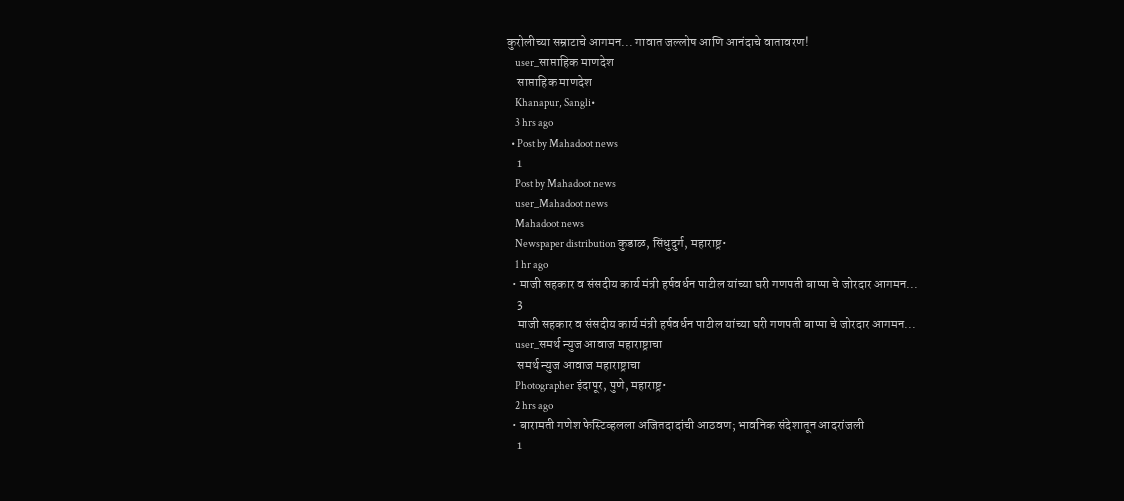कुरोलीच्या सम्राटाचे आगमन... गावात जल्लोष आणि आनंदाचे वातावरण!
    user_साप्ताहिक माणदेश
    साप्ताहिक माणदेश
    Khanapur, Sangli•
    3 hrs ago
  • Post by Mahadoot news
    1
    Post by Mahadoot news
    user_Mahadoot news
    Mahadoot news
    Newspaper distribution कुडाळ, सिंधुदुर्ग, महाराष्ट्र•
    1 hr ago
  • माजी सहकार व संसदीय कार्य मंत्री हर्षवर्धन पाटील यांच्या घरी गणपती बाप्पा चे जोरदार आगमन...
    3
    माजी सहकार व संसदीय कार्य मंत्री हर्षवर्धन पाटील यांच्या घरी गणपती बाप्पा चे जोरदार आगमन...
    user_समर्थ न्युज आवाज महाराष्ट्राचा
    समर्थ न्युज आवाज महाराष्ट्राचा
    Photographer इंदापूर, पुणे, महाराष्ट्र•
    2 hrs ago
  • बारामती गणेश फेस्टिव्हलला अजितदादांची आठवण; भावनिक संदेशातून आदरांजली
    1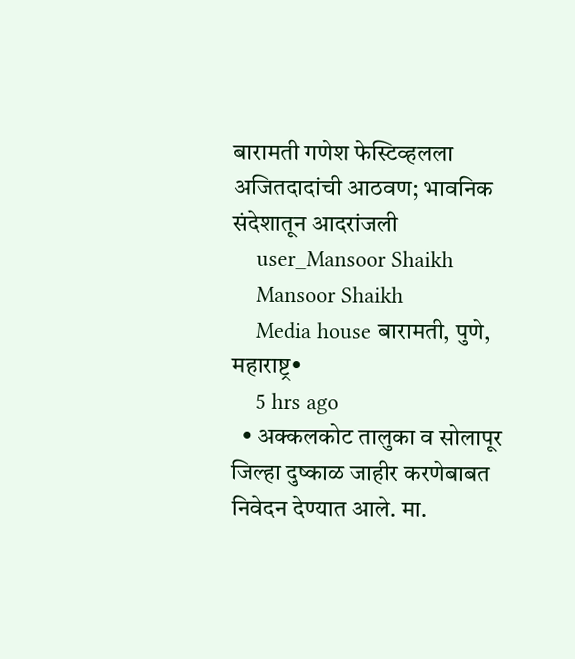बारामती गणेश फेस्टिव्हलला अजितदादांची आठवण; भावनिक संदेशातून आदरांजली
    user_Mansoor Shaikh
    Mansoor Shaikh
    Media house बारामती, पुणे, महाराष्ट्र•
    5 hrs ago
  • अक्कलकोट तालुका व सोलापूर जिल्हा दुष्काळ जाहीर करणेबाबत निवेदन देण्यात आले. मा.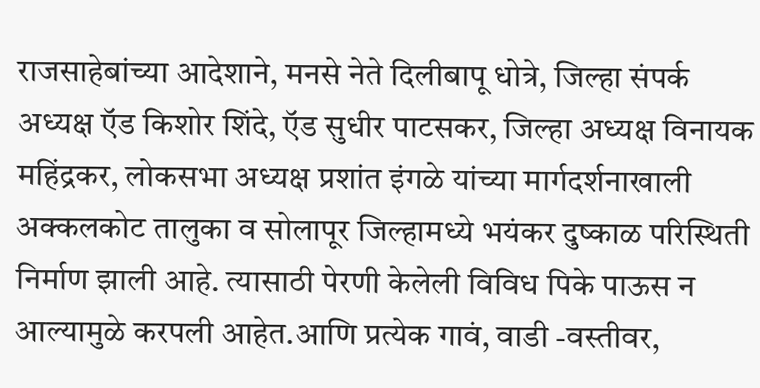राजसाहेबांच्या आदेशाने, मनसे नेते दिलीबापू धोत्रे, जिल्हा संपर्क अध्यक्ष ऍड किशोर शिंदे, ऍड सुधीर पाटसकर, जिल्हा अध्यक्ष विनायक महिंद्रकर, लोकसभा अध्यक्ष प्रशांत इंगळे यांच्या मार्गदर्शनाखाली अक्कलकोट तालुका व सोलापूर जिल्हामध्ये भयंकर दुष्काळ परिस्थिती निर्माण झाली आहे. त्यासाठी पेरणी केलेली विविध पिके पाऊस न आल्यामुळे करपली आहेत.आणि प्रत्येक गावं, वाडी -वस्तीवर,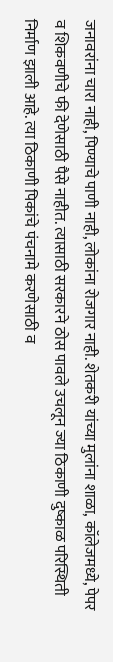जनावरांना चारा नाही, पिण्याचे पाणी नाही, लोकांना रोजगार नाही. शेतकरी यांच्या मुलांना शाळा, कॉलेजमध्ये, पेपर व शिकवणीचे फी देणेसाठी पैसे नाहीत. त्यासाठी सरकारने ठोस पावले उचलून ज्या ठिकाणी दुष्काळ परिस्थिती निर्माण झाली आहे. त्या ठिकाणी पिकांचे पंचनामे करणेसाठी व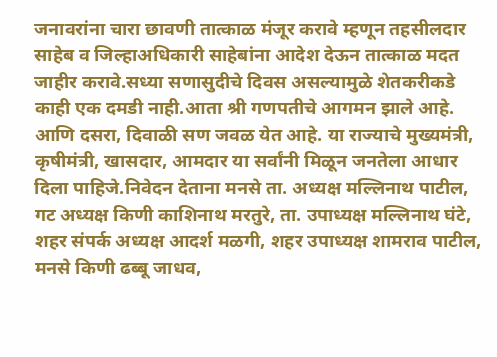जनावरांना चारा छावणी तात्काळ मंजूर करावे म्हणून तहसीलदार साहेब व जिल्हाअधिकारी साहेबांना आदेश देऊन तात्काळ मदत जाहीर करावे.सध्या सणासुदीचे दिवस असल्यामुळे शेतकरीकडे काही एक दमडी नाही.आता श्री गणपतीचे आगमन झाले आहे. आणि दसरा, दिवाळी सण जवळ येत आहे. या राज्याचे मुख्यमंत्री, कृषीमंत्री, खासदार, आमदार या सर्वांनी मिळून जनतेला आधार दिला पाहिजे.निवेदन देताना मनसे ता. अध्यक्ष मल्लिनाथ पाटील, गट अध्यक्ष किणी काशिनाथ मरतुरे, ता. उपाध्यक्ष मल्लिनाथ घंटे, शहर संपर्क अध्यक्ष आदर्श मळगी, शहर उपाध्यक्ष शामराव पाटील, मनसे किणी ढब्बू जाधव,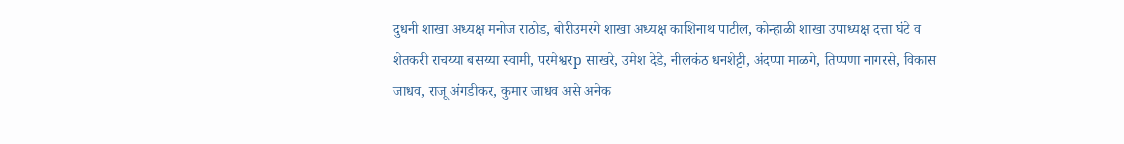दुधनी शाखा अध्यक्ष मनोज राठोड, बोरीउमरगे शाखा अध्यक्ष काशिनाथ पाटील, कोन्हाळी शाखा उपाध्यक्ष दत्ता घंटे व शेतकरी राचय्या बसय्या स्वामी, परमेश्वरp साखरे, उमेश देडे, नीलकंठ धनशेट्टी, अंदप्पा माळगे, तिप्पणा नागरसे, विकास जाधव, राजू अंगडीकर, कुमार जाधव असे अनेक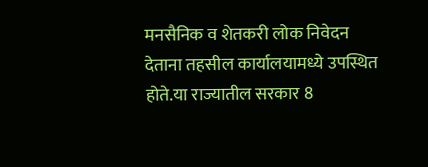मनसैनिक व शेतकरी लोक निवेदन देताना तहसील कार्यालयामध्ये उपस्थित होते.या राज्यातील सरकार 8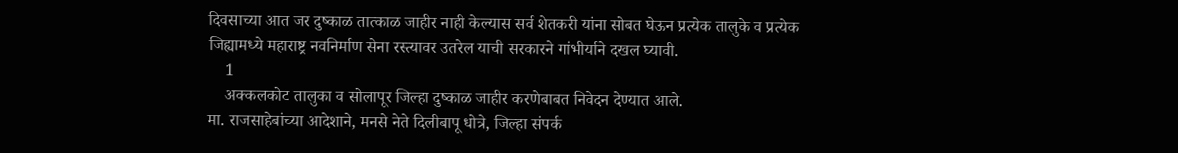दिवसाच्या आत जर दुष्काळ तात्काळ जाहीर नाही केल्यास सर्व शेतकरी यांना सोबत घेऊन प्रत्येक तालुके व प्रत्येक जिह्यामध्ये महाराष्ट्र नवनिर्माण सेना रस्त्यावर उतरेल याची सरकारने गांभीर्याने दखल घ्यावी.
    1
    अक्कलकोट तालुका व सोलापूर जिल्हा दुष्काळ जाहीर करणेबाबत निवेदन देण्यात आले.
मा. राजसाहेबांच्या आदेशाने, मनसे नेते दिलीबापू धोत्रे, जिल्हा संपर्क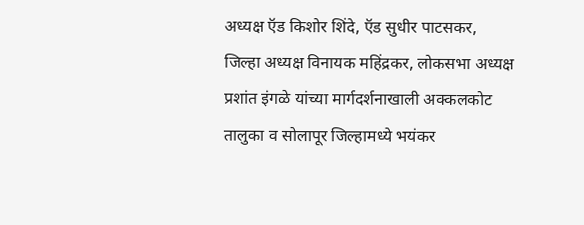अध्यक्ष ऍड किशोर शिंदे, ऍड सुधीर पाटसकर, जिल्हा अध्यक्ष विनायक महिंद्रकर, लोकसभा अध्यक्ष प्रशांत इंगळे यांच्या मार्गदर्शनाखाली अक्कलकोट तालुका व सोलापूर जिल्हामध्ये भयंकर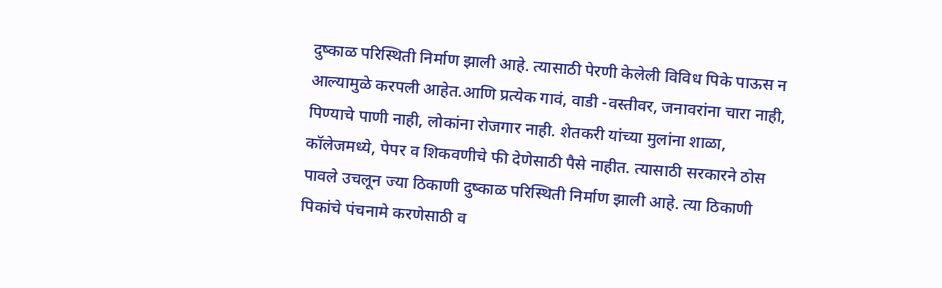दुष्काळ परिस्थिती निर्माण झाली आहे. त्यासाठी पेरणी केलेली विविध पिके पाऊस न आल्यामुळे करपली आहेत.आणि प्रत्येक गावं, वाडी -वस्तीवर, जनावरांना चारा नाही, पिण्याचे पाणी नाही, लोकांना रोजगार नाही. शेतकरी यांच्या मुलांना शाळा, कॉलेजमध्ये, पेपर व शिकवणीचे फी देणेसाठी पैसे नाहीत. त्यासाठी सरकारने ठोस पावले उचलून ज्या ठिकाणी दुष्काळ परिस्थिती निर्माण झाली आहे. त्या ठिकाणी पिकांचे पंचनामे करणेसाठी व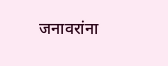जनावरांना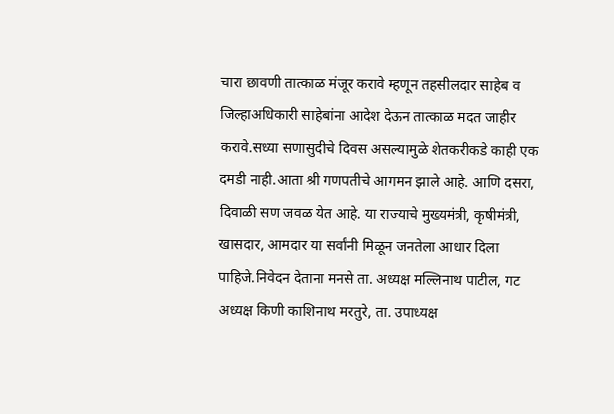चारा छावणी तात्काळ मंजूर करावे म्हणून तहसीलदार साहेब व जिल्हाअधिकारी साहेबांना आदेश देऊन तात्काळ मदत जाहीर करावे.सध्या सणासुदीचे दिवस असल्यामुळे शेतकरीकडे काही एक दमडी नाही.आता श्री गणपतीचे आगमन झाले आहे. आणि दसरा, दिवाळी सण जवळ येत आहे. या राज्याचे मुख्यमंत्री, कृषीमंत्री, खासदार, आमदार या सर्वांनी मिळून जनतेला आधार दिला पाहिजे.निवेदन देताना मनसे ता. अध्यक्ष मल्लिनाथ पाटील, गट अध्यक्ष किणी काशिनाथ मरतुरे, ता. उपाध्यक्ष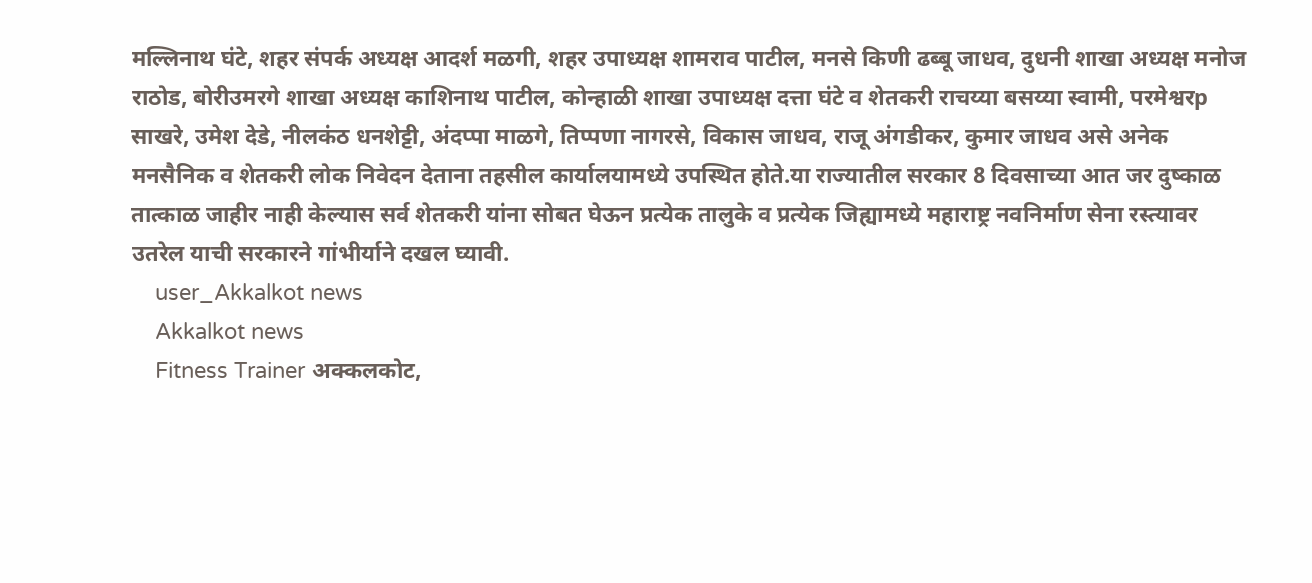मल्लिनाथ घंटे, शहर संपर्क अध्यक्ष आदर्श मळगी, शहर उपाध्यक्ष शामराव पाटील, मनसे किणी ढब्बू जाधव, दुधनी शाखा अध्यक्ष मनोज राठोड, बोरीउमरगे शाखा अध्यक्ष काशिनाथ पाटील, कोन्हाळी शाखा उपाध्यक्ष दत्ता घंटे व शेतकरी राचय्या बसय्या स्वामी, परमेश्वरp साखरे, उमेश देडे, नीलकंठ धनशेट्टी, अंदप्पा माळगे, तिप्पणा नागरसे, विकास जाधव, राजू अंगडीकर, कुमार जाधव असे अनेक मनसैनिक व शेतकरी लोक निवेदन देताना तहसील कार्यालयामध्ये उपस्थित होते.या राज्यातील सरकार 8 दिवसाच्या आत जर दुष्काळ तात्काळ जाहीर नाही केल्यास सर्व शेतकरी यांना सोबत घेऊन प्रत्येक तालुके व प्रत्येक जिह्यामध्ये महाराष्ट्र नवनिर्माण सेना रस्त्यावर उतरेल याची सरकारने गांभीर्याने दखल घ्यावी.
    user_Akkalkot news
    Akkalkot news
    Fitness Trainer अक्कलकोट,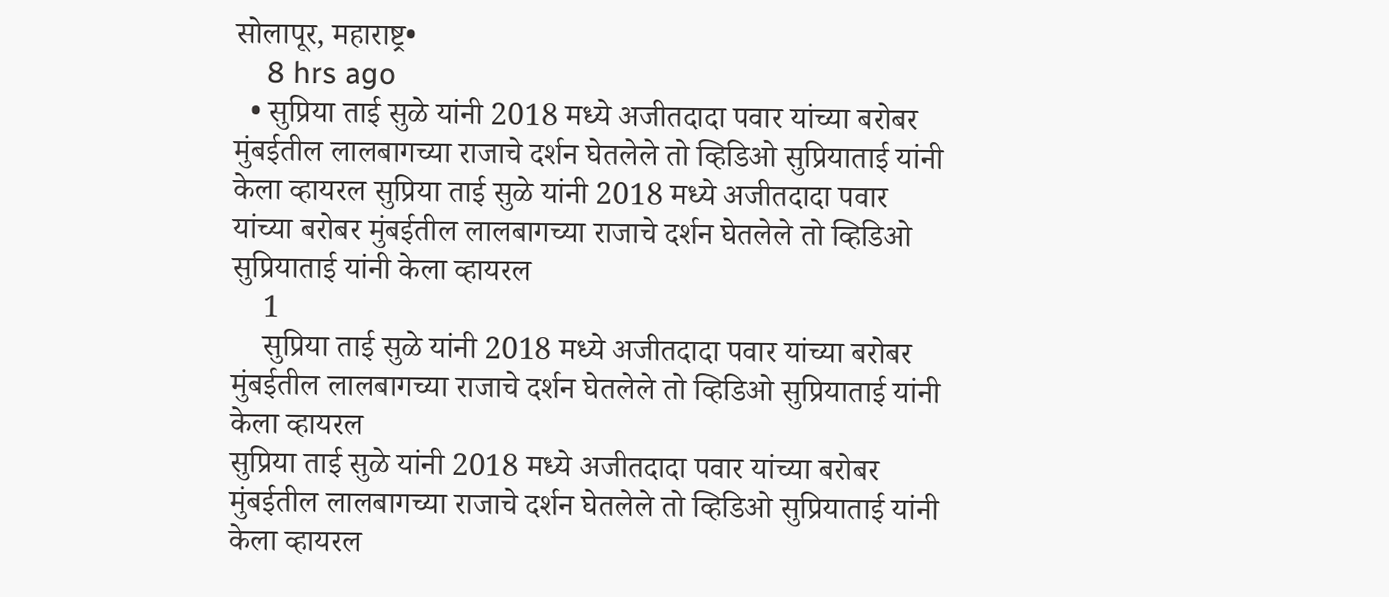सोलापूर, महाराष्ट्र•
    8 hrs ago
  • सुप्रिया ताई सुळे यांनी 2018 मध्ये अजीतदादा पवार यांच्या बरोबर मुंबईतील लालबागच्या राजाचे दर्शन घेतलेले तो व्हिडिओ सुप्रियाताई यांनी केला व्हायरल सुप्रिया ताई सुळे यांनी 2018 मध्ये अजीतदादा पवार यांच्या बरोबर मुंबईतील लालबागच्या राजाचे दर्शन घेतलेले तो व्हिडिओ सुप्रियाताई यांनी केला व्हायरल
    1
    सुप्रिया ताई सुळे यांनी 2018 मध्ये अजीतदादा पवार यांच्या बरोबर मुंबईतील लालबागच्या राजाचे दर्शन घेतलेले तो व्हिडिओ सुप्रियाताई यांनी केला व्हायरल
सुप्रिया ताई सुळे यांनी 2018 मध्ये अजीतदादा पवार यांच्या बरोबर मुंबईतील लालबागच्या राजाचे दर्शन घेतलेले तो व्हिडिओ सुप्रियाताई यांनी केला व्हायरल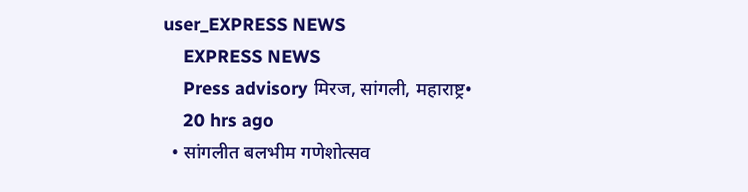user_EXPRESS NEWS
    EXPRESS NEWS
    Press advisory मिरज, सांगली, महाराष्ट्र•
    20 hrs ago
  • सांगलीत बलभीम गणेशोत्सव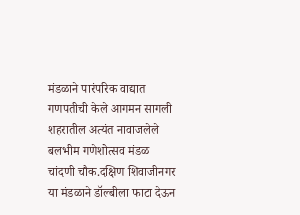मंडळाने पारंपरिक वाद्यात गणपतीची केले आगमन सागली शहरातील अत्यंत नावाजलेले बलभीम गणेशोत्सव मंडळ चांदणी चौक.दक्षिण शिवाजीनगर या मंडळाने डॉल्बीला फाटा देऊन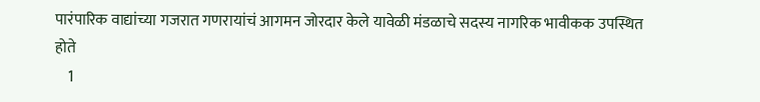पारंपारिक वाद्यांच्या गजरात गणरायांचं आगमन जोरदार केले यावेळी मंडळाचे सदस्य नागरिक भावीकक उपस्थित होते
    1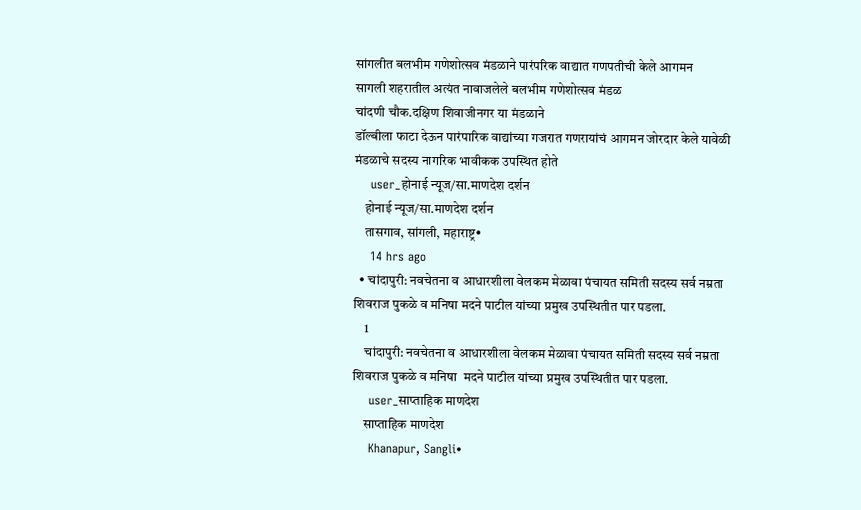सांगलीत बलभीम गणेशोत्सव मंडळाने पारंपरिक वाद्यात गणपतीची केले आगमन
सागली शहरातील अत्यंत नावाजलेले बलभीम गणेशोत्सव मंडळ
चांदणी चौक.दक्षिण शिवाजीनगर या मंडळाने
डॉल्बीला फाटा देऊन पारंपारिक वाद्यांच्या गजरात गणरायांचं आगमन जोरदार केले यावेळी मंडळाचे सदस्य नागरिक भावीकक उपस्थित होते
    user_होनाई न्यूज/सा.माणदेश दर्शन
    होनाई न्यूज/सा.माणदेश दर्शन
    तासगाव, सांगली, महाराष्ट्र•
    14 hrs ago
  • चांदापुरी: नवचेतना व आधारशीला वेलकम मेळावा पंचायत समिती सदस्य सर्व नम्रता शिवराज पुकळे व मनिषा मदने पाटील यांच्या प्रमुख उपस्थितीत पार पडला.
    1
    चांदापुरी: नवचेतना व आधारशीला वेलकम मेळावा पंचायत समिती सदस्य सर्व नम्रता शिवराज पुकळे व मनिषा  मदने पाटील यांच्या प्रमुख उपस्थितीत पार पडला.
    user_साप्ताहिक माणदेश
    साप्ताहिक माणदेश
    Khanapur, Sangli•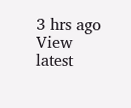3 hrs ago
View latest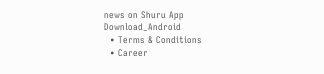news on Shuru App
Download_Android
  • Terms & Conditions
  • Career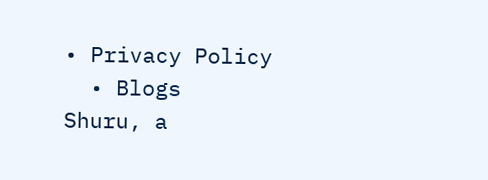• Privacy Policy
  • Blogs
Shuru, a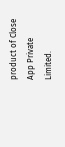product of Close App Private Limited.